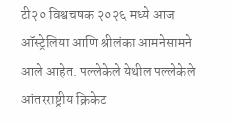टी२० विश्वचषक २०२६ मध्ये आज ऑस्ट्रेलिया आणि श्रीलंका आमनेसामने आले आहेत. पल्लेकेले येथील पल्लेकेले आंतरराष्ट्रीय क्रिकेट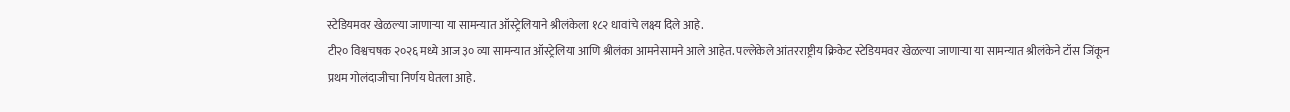स्टेडियमवर खेळल्या जाणाऱ्या या सामन्यात ऑस्ट्रेलियाने श्रीलंकेला १८२ धावांचे लक्ष्य दिले आहे.
टी२० विश्वचषक २०२६ मध्ये आज ३० व्या सामन्यात ऑस्ट्रेलिया आणि श्रीलंका आमनेसामने आले आहेत. पल्लेकेले आंतरराष्ट्रीय क्रिकेट स्टेडियमवर खेळल्या जाणाऱ्या या सामन्यात श्रीलंकेने टॉस जिंकून प्रथम गोलंदाजीचा निर्णय घेतला आहे.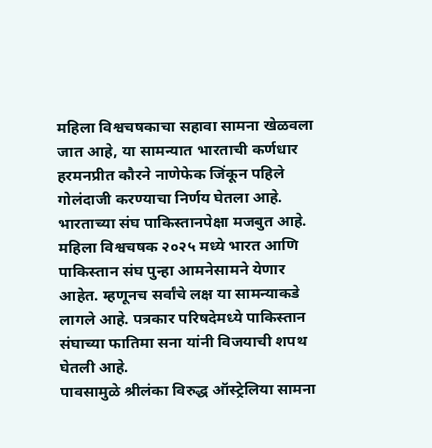महिला विश्वचषकाचा सहावा सामना खेळवला जात आहे, या सामन्यात भारताची कर्णधार हरमनप्रीत कौरने नाणेफेक जिंकून पहिले गोलंदाजी करण्याचा निर्णय घेतला आहे. भारताच्या संघ पाकिस्तानपेक्षा मजबुत आहे.
महिला विश्वचषक २०२५ मध्ये भारत आणि पाकिस्तान संघ पुन्हा आमनेसामने येणार आहेत. म्हणूनच सर्वांचे लक्ष या सामन्याकडे लागले आहे. पत्रकार परिषदेमध्ये पाकिस्तान संघाच्या फातिमा सना यांनी विजयाची शपथ घेतली आहे.
पावसामुळे श्रीलंका विरुद्ध ऑस्ट्रेलिया सामना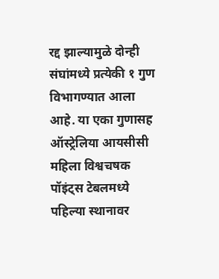रद्द झाल्यामुळे दोन्ही संघांमध्ये प्रत्येकी १ गुण विभागण्यात आला आहे. या एका गुणासह ऑस्ट्रेलिया आयसीसी महिला विश्वचषक पॉइंट्स टेबलमध्ये पहिल्या स्थानावर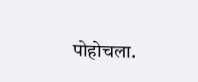पोहोचला.